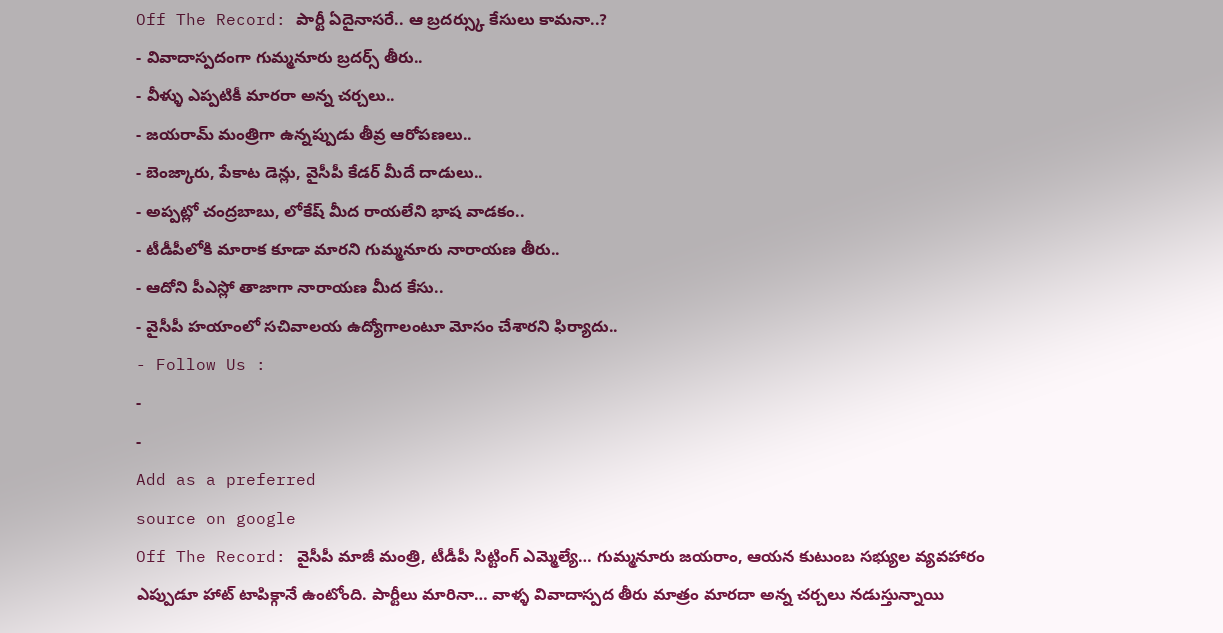Off The Record: పార్టీ ఏదైనాసరే.. ఆ బ్రదర్స్కు కేసులు కామనా..?
- వివాదాస్పదంగా గుమ్మనూరు బ్రదర్స్ తీరు..
- వీళ్ళు ఎప్పటికీ మారరా అన్న చర్చలు..
- జయరామ్ మంత్రిగా ఉన్నప్పుడు తీవ్ర ఆరోపణలు..
- బెంజ్కారు, పేకాట డెన్లు, వైసీపీ కేడర్ మీదే దాడులు..
- అప్పట్లో చంద్రబాబు, లోకేష్ మీద రాయలేని భాష వాడకం..
- టీడీపీలోకి మారాక కూడా మారని గుమ్మనూరు నారాయణ తీరు..
- ఆదోని పీఎస్లో తాజాగా నారాయణ మీద కేసు..
- వైసీపీ హయాంలో సచివాలయ ఉద్యోగాలంటూ మోసం చేశారని ఫిర్యాదు..
- Follow Us :
-
-
Add as a preferred
source on google
Off The Record: వైసీపీ మాజీ మంత్రి, టీడీపీ సిట్టింగ్ ఎమ్మెల్యే… గుమ్మనూరు జయరాం, ఆయన కుటుంబ సభ్యుల వ్యవహారం ఎప్పుడూ హాట్ టాపిక్గానే ఉంటోంది. పార్టీలు మారినా… వాళ్ళ వివాదాస్పద తీరు మాత్రం మారదా అన్న చర్చలు నడుస్తున్నాయి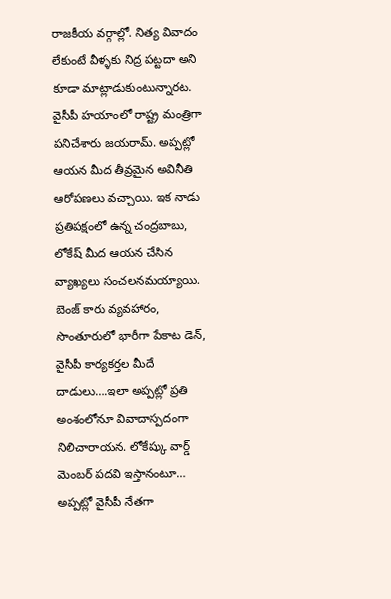రాజకీయ వర్గాల్లో. నిత్య వివాదం లేకుంటే వీళ్ళకు నిద్ర పట్టదా అని కూడా మాట్లాడుకుంటున్నారట. వైసీపీ హయాంలో రాష్ట్ర మంత్రిగా పనిచేశారు జయరామ్. అప్పట్లో ఆయన మీద తీవ్రమైన అవినీతి ఆరోపణలు వచ్చాయి. ఇక నాడు ప్రతిపక్షంలో ఉన్న చంద్రబాబు, లోకేష్ మీద ఆయన చేసిన వ్యాఖ్యలు సంచలనమయ్యాయి. బెంజ్ కారు వ్యవహారం, సొంతూరులో భారీగా పేకాట డెన్, వైసీపీ కార్యకర్తల మీదే దాడులు….ఇలా అప్పట్లో ప్రతి అంశంలోనూ వివాదాస్పదంగా నిలిచారాయన. లోకేష్కు వార్డ్ మెంబర్ పదవి ఇస్తానంటూ… అప్పట్లో వైసీపీ నేతగా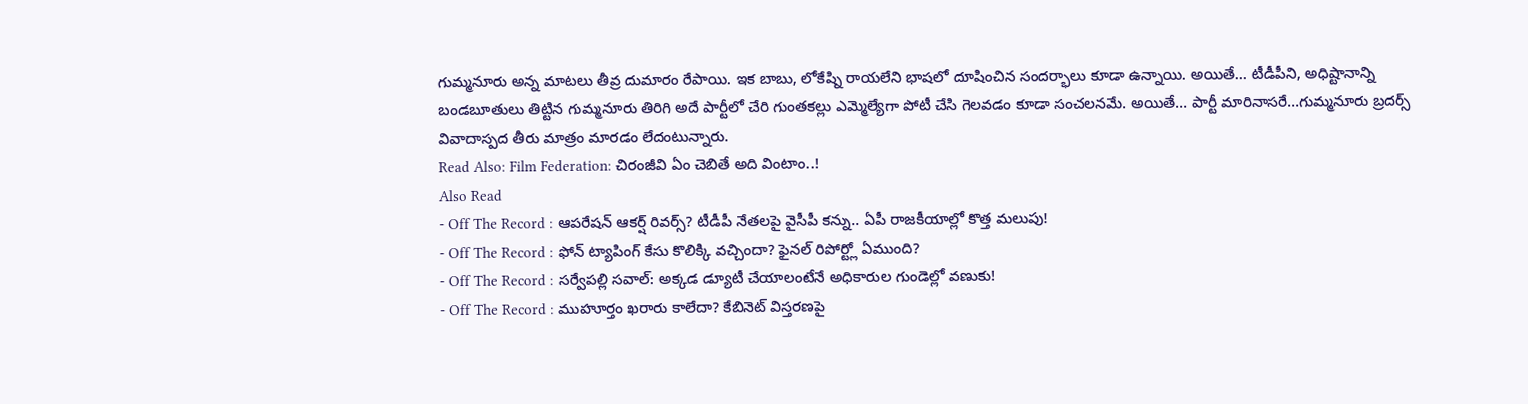గుమ్మనూరు అన్న మాటలు తీవ్ర దుమారం రేపాయి. ఇక బాబు, లోకేష్ని రాయలేని భాషలో దూషించిన సందర్భాలు కూడా ఉన్నాయి. అయితే… టీడీపీని, అధిష్టానాన్ని బండబూతులు తిట్టిన గుమ్మనూరు తిరిగి అదే పార్టీలో చేరి గుంతకల్లు ఎమ్మెల్యేగా పోటీ చేసి గెలవడం కూడా సంచలనమే. అయితే… పార్టీ మారినాసరే…గుమ్మనూరు బ్రదర్స్ వివాదాస్పద తీరు మాత్రం మారడం లేదంటున్నారు.
Read Also: Film Federation: చిరంజీవి ఏం చెబితే అది వింటాం..!
Also Read
- Off The Record : ఆపరేషన్ ఆకర్ష్ రివర్స్? టీడీపీ నేతలపై వైసీపీ కన్ను.. ఏపీ రాజకీయాల్లో కొత్త మలుపు!
- Off The Record : ఫోన్ ట్యాపింగ్ కేసు కొలిక్కి వచ్చిందా? ఫైనల్ రిపోర్ట్లో ఏముంది?
- Off The Record : సర్వేపల్లి సవాల్: అక్కడ డ్యూటీ చేయాలంటేనే అధికారుల గుండెల్లో వణుకు!
- Off The Record : ముహూర్తం ఖరారు కాలేదా? కేబినెట్ విస్తరణపై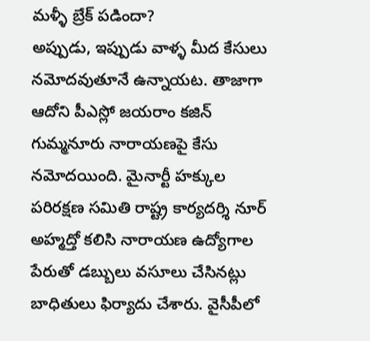మళ్ళీ బ్రేక్ పడిందా?
అప్పుడు, ఇప్పుడు వాళ్ళ మీద కేసులు నమోదవుతూనే ఉన్నాయట. తాజాగా ఆదోని పీఎస్లో జయరాం కజిన్ గుమ్మనూరు నారాయణపై కేసు నమోదయింది. మైనార్టీ హక్కుల పరిరక్షణ సమితి రాష్ట్ర కార్యదర్శి నూర్ అహ్మద్తో కలిసి నారాయణ ఉద్యోగాల పేరుతో డబ్బులు వసూలు చేసినట్లు బాధితులు ఫిర్యాదు చేశారు. వైసీపీలో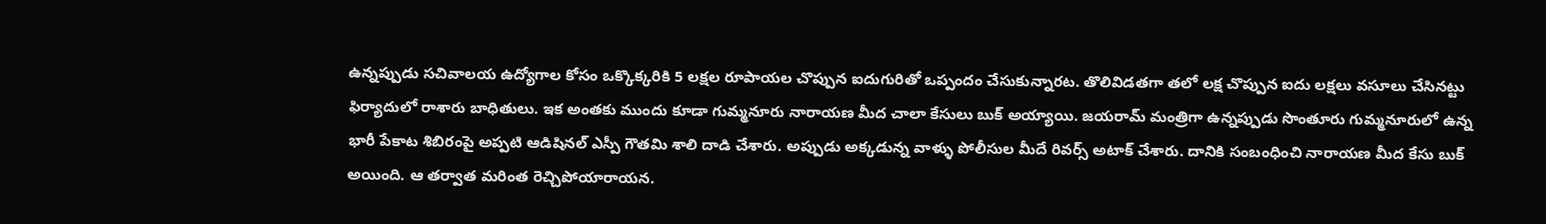ఉన్నప్పుడు సచివాలయ ఉద్యోగాల కోసం ఒక్కొక్కరికి 5 లక్షల రూపాయల చొప్పున ఐదుగురితో ఒప్పందం చేసుకున్నారట. తొలివిడతగా తలో లక్ష చొప్పున ఐదు లక్షలు వసూలు చేసినట్టు ఫిర్యాదులో రాశారు బాధితులు. ఇక అంతకు ముందు కూడా గుమ్మనూరు నారాయణ మీద చాలా కేసులు బుక్ అయ్యాయి. జయరామ్ మంత్రిగా ఉన్నప్పుడు సొంతూరు గుమ్మనూరులో ఉన్న భారీ పేకాట శిబిరంపై అప్పటి ఆడిషినల్ ఎస్పీ గౌతమి శాలి దాడి చేశారు. అప్పుడు అక్కడున్న వాళ్ళు పోలీసుల మీదే రివర్స్ అటాక్ చేశారు. దానికి సంబంధించి నారాయణ మీద కేసు బుక్ అయింది. ఆ తర్వాత మరింత రెచ్చిపోయారాయన.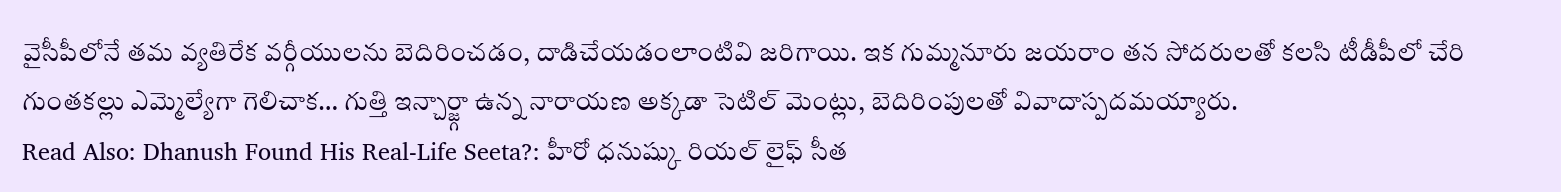వైసీపీలోనే తమ వ్యతిరేక వర్గీయులను బెదిరించడం, దాడిచేయడంలాంటివి జరిగాయి. ఇక గుమ్మనూరు జయరాం తన సోదరులతో కలసి టీడీపీలో చేరి గుంతకల్లు ఎమ్మెల్యేగా గెలిచాక… గుత్తి ఇన్చార్జ్గా ఉన్న నారాయణ అక్కడా సెటిల్ మెంట్లు, బెదిరింపులతో వివాదాస్పదమయ్యారు.
Read Also: Dhanush Found His Real-Life Seeta?: హీరో ధనుష్కు రియల్ లైఫ్ సీత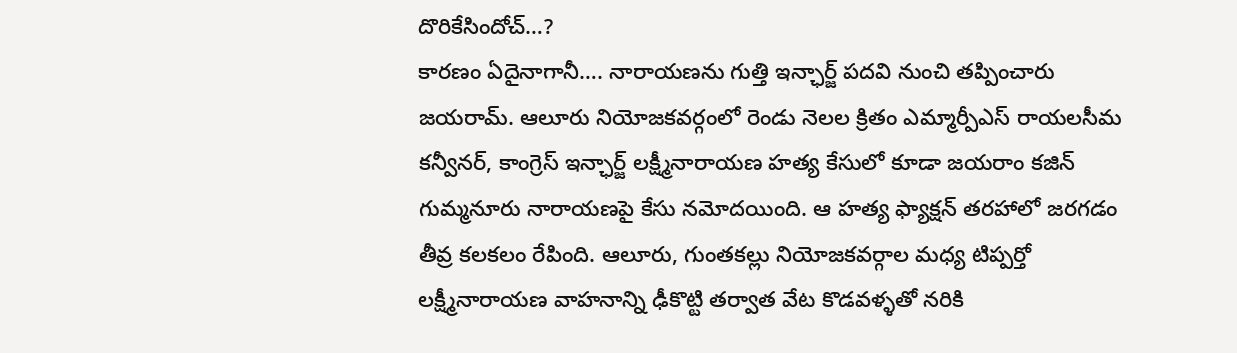దొరికేసిందోచ్…?
కారణం ఏదైనాగానీ…. నారాయణను గుత్తి ఇన్ఛార్జ్ పదవి నుంచి తప్పించారు జయరామ్. ఆలూరు నియోజకవర్గంలో రెండు నెలల క్రితం ఎమ్మార్పీఎస్ రాయలసీమ కన్వీనర్, కాంగ్రెస్ ఇన్ఛార్జ్ లక్ష్మీనారాయణ హత్య కేసులో కూడా జయరాం కజిన్ గుమ్మనూరు నారాయణపై కేసు నమోదయింది. ఆ హత్య ఫ్యాక్షన్ తరహాలో జరగడం తీవ్ర కలకలం రేపింది. ఆలూరు, గుంతకల్లు నియోజకవర్గాల మధ్య టిప్పర్తో లక్ష్మీనారాయణ వాహనాన్ని ఢీకొట్టి తర్వాత వేట కొడవళ్ళతో నరికి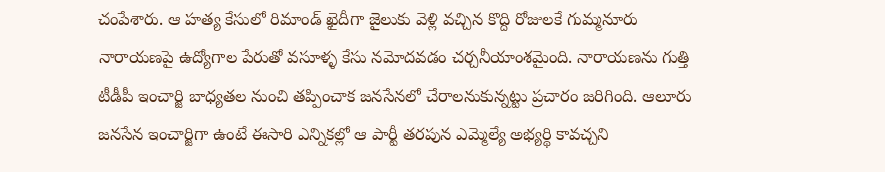చంపేశారు. ఆ హత్య కేసులో రిమాండ్ ఖైదీగా జైలుకు వెళ్లి వచ్చిన కొద్ది రోజులకే గుమ్మనూరు నారాయణపై ఉద్యోగాల పేరుతో వసూళ్ళ కేసు నమోదవడం చర్చనీయాంశమైంది. నారాయణను గుత్తి టీడీపీ ఇంచార్జి బాధ్యతల నుంచి తప్పించాక జనసేనలో చేరాలనుకున్నట్టు ప్రచారం జరిగింది. ఆలూరు జనసేన ఇంచార్జిగా ఉంటే ఈసారి ఎన్నికల్లో ఆ పార్టీ తరపున ఎమ్మెల్యే అభ్యర్థి కావచ్చని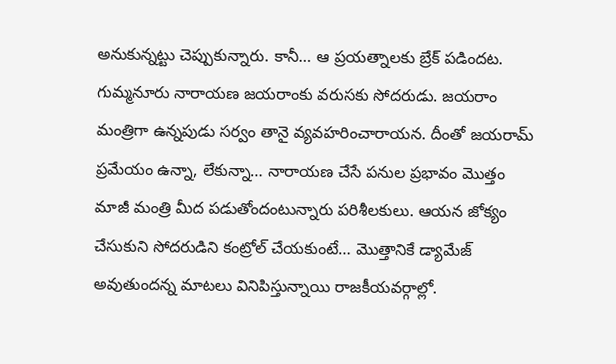అనుకున్నట్టు చెప్పుకున్నారు. కానీ… ఆ ప్రయత్నాలకు బ్రేక్ పడిందట. గుమ్మనూరు నారాయణ జయరాంకు వరుసకు సోదరుడు. జయరాం మంత్రిగా ఉన్నపుడు సర్వం తానై వ్యవహరించారాయన. దీంతో జయరామ్ ప్రమేయం ఉన్నా, లేకున్నా… నారాయణ చేసే పనుల ప్రభావం మొత్తం మాజీ మంత్రి మీద పడుతోందంటున్నారు పరిశీలకులు. ఆయన జోక్యం చేసుకుని సోదరుడిని కంట్రోల్ చేయకుంటే… మొత్తానికే డ్యామేజ్ అవుతుందన్న మాటలు వినిపిస్తున్నాయి రాజకీయవర్గాల్లో.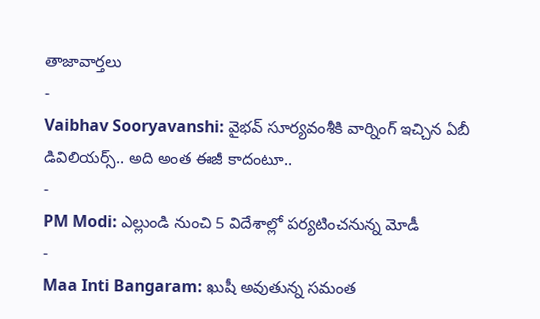తాజావార్తలు
-
Vaibhav Sooryavanshi: వైభవ్ సూర్యవంశీకి వార్నింగ్ ఇచ్చిన ఏబీ డివిలియర్స్.. అది అంత ఈజీ కాదంటూ..
-
PM Modi: ఎల్లుండి నుంచి 5 విదేశాల్లో పర్యటించనున్న మోడీ
-
Maa Inti Bangaram: ఖుషీ అవుతున్న సమంత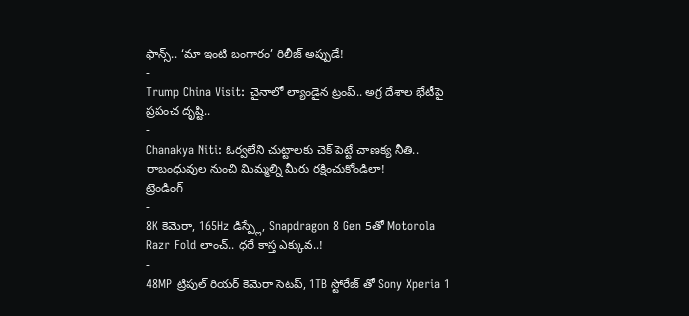ఫాన్స్.. ‘మా ఇంటి బంగారం’ రిలీజ్ అప్పుడే!
-
Trump China Visit: చైనాలో ల్యాండైన ట్రంప్.. అగ్ర దేశాల భేటీపై ప్రపంచ దృష్టి..
-
Chanakya Niti: ఓర్వలేని చుట్టాలకు చెక్ పెట్టే చాణక్య నీతి.. రాబంధువుల నుంచి మిమ్మల్ని మీరు రక్షించుకోండిలా!
ట్రెండింగ్
-
8K కెమెరా, 165Hz డిస్ప్లే, Snapdragon 8 Gen 5తో Motorola Razr Fold లాంచ్.. ధరే కాస్త ఎక్కువ..!
-
48MP ట్రిపుల్ రియర్ కెమెరా సెటప్, 1TB స్టోరేజ్ తో Sony Xperia 1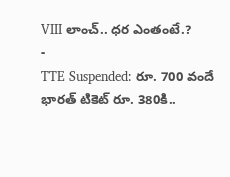VIII లాంచ్.. ధర ఎంతంటే.?
-
TTE Suspended: రూ. 700 వందే భారత్ టికెట్ రూ. 380కి..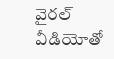వైరల్ వీడియోతో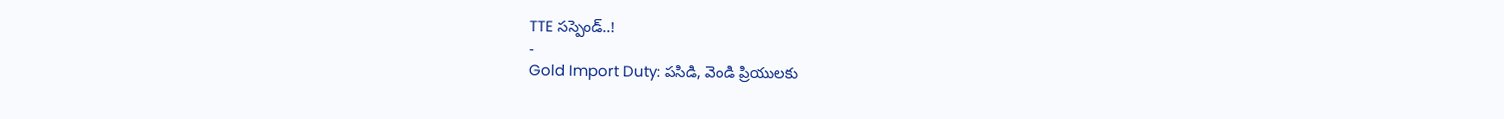TTE సస్పెండ్..!
-
Gold Import Duty: పసిడి, వెండి ప్రియులకు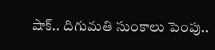షాక్.. దిగుమతి సుంకాలు పెంపు..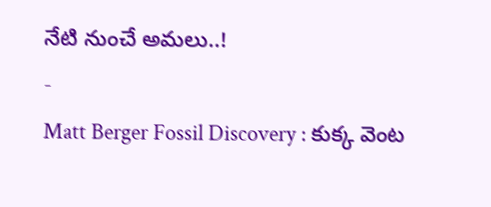నేటి నుంచే అమలు..!
-
Matt Berger Fossil Discovery : కుక్క వెంట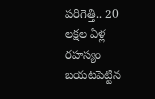పరిగెత్తి.. 20 లక్షల ఏళ్ల రహస్యం బయటపెట్టిన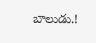బాలుడు.!